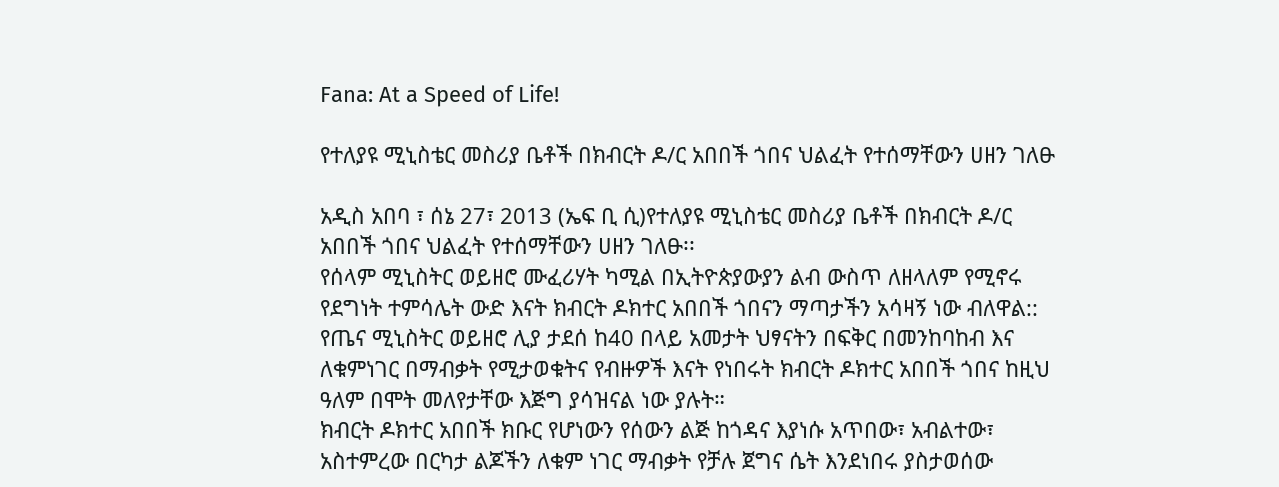Fana: At a Speed of Life!

የተለያዩ ሚኒስቴር መስሪያ ቤቶች በክብርት ዶ/ር አበበች ጎበና ህልፈት የተሰማቸውን ሀዘን ገለፁ

አዲስ አበባ ፣ ሰኔ 27፣ 2013 (ኤፍ ቢ ሲ)የተለያዩ ሚኒስቴር መስሪያ ቤቶች በክብርት ዶ/ር አበበች ጎበና ህልፈት የተሰማቸውን ሀዘን ገለፁ፡፡
የሰላም ሚኒስትር ወይዘሮ ሙፈሪሃት ካሚል በኢትዮጵያውያን ልብ ውስጥ ለዘላለም የሚኖሩ የደግነት ተምሳሌት ውድ እናት ክብርት ዶክተር አበበች ጎበናን ማጣታችን አሳዛኝ ነው ብለዋል::
የጤና ሚኒስትር ወይዘሮ ሊያ ታደሰ ከ40 በላይ አመታት ህፃናትን በፍቅር በመንከባከብ እና ለቁምነገር በማብቃት የሚታወቁትና የብዙዎች እናት የነበሩት ክብርት ዶክተር አበበች ጎበና ከዚህ ዓለም በሞት መለየታቸው እጅግ ያሳዝናል ነው ያሉት።
ክብርት ዶክተር አበበች ክቡር የሆነውን የሰውን ልጅ ከጎዳና እያነሱ አጥበው፣ አብልተው፣ አስተምረው በርካታ ልጆችን ለቁም ነገር ማብቃት የቻሉ ጀግና ሴት እንደነበሩ ያስታወሰው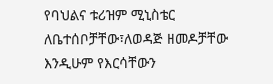የባህልና ቱሪዝም ሚኒስቴር ለቤተሰቦቻቸው፣ለወዳጅ ዘመዶቻቸው እንዲሁም የእርሳቸውን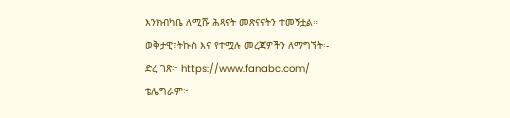እንክብካቤ ለሚሹ ሕጻናት መጽናናትን ተመኝቷል።
ወቅታዊ፣ትኩስ እና የተሟሉ መረጃዎችን ለማግኘት፡-
ድረ ገጽ፦ https://www.fanabc.com/
ቴሌግራም፦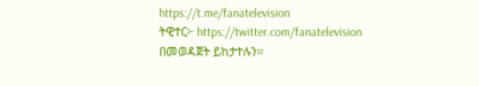https://t.me/fanatelevision
ትዊተር፦ https://twitter.com/fanatelevision በመወዳጀት ይከታተሉን፡፡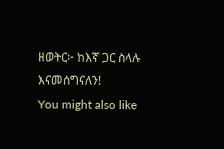ዘወትር፦ ከእኛ ጋር ስላሉ እናመሰግናለን!
You might also like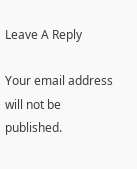Leave A Reply

Your email address will not be published.